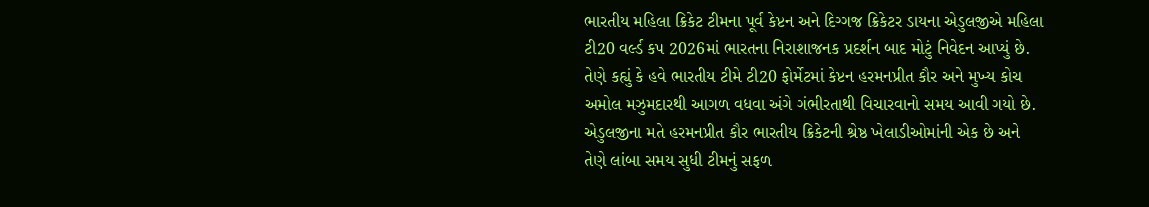ભારતીય મહિલા ક્રિકેટ ટીમના પૂર્વ કેપ્ટન અને દિગ્ગજ ક્રિકેટર ડાયના એડુલજીએ મહિલા ટી20 વર્લ્ડ કપ 2026માં ભારતના નિરાશાજનક પ્રદર્શન બાદ મોટું નિવેદન આપ્યું છે. તેણે કહ્યું કે હવે ભારતીય ટીમે ટી20 ફોર્મેટમાં કેપ્ટન હરમનપ્રીત કૌર અને મુખ્ય કોચ અમોલ મઝુમદારથી આગળ વધવા અંગે ગંભીરતાથી વિચારવાનો સમય આવી ગયો છે.
એડુલજીના મતે હરમનપ્રીત કૌર ભારતીય ક્રિકેટની શ્રેષ્ઠ ખેલાડીઓમાંની એક છે અને તેણે લાંબા સમય સુધી ટીમનું સફળ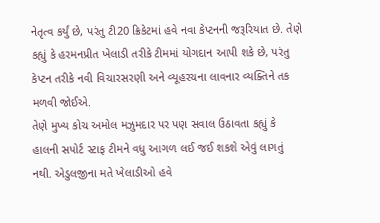નેતૃત્વ કર્યું છે, પરંતુ ટી20 ક્રિકેટમાં હવે નવા કેપ્ટનની જરૂરિયાત છે. તેણે કહ્યું કે હરમનપ્રીત ખેલાડી તરીકે ટીમમાં યોગદાન આપી શકે છે, પરંતુ કેપ્ટન તરીકે નવી વિચારસરણી અને વ્યૂહરચના લાવનાર વ્યક્તિને તક મળવી જોઈએ.
તેણે મુખ્ય કોચ અમોલ મઝુમદાર પર પણ સવાલ ઉઠાવતા કહ્યું કે હાલની સપોર્ટ સ્ટાફ ટીમને વધુ આગળ લઈ જઈ શકશે એવું લાગતું નથી. એડુલજીના મતે ખેલાડીઓ હવે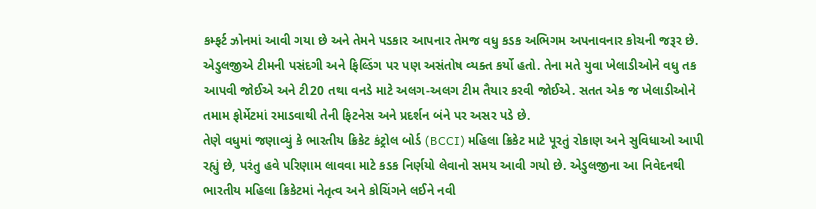કમ્ફર્ટ ઝોનમાં આવી ગયા છે અને તેમને પડકાર આપનાર તેમજ વધુ કડક અભિગમ અપનાવનાર કોચની જરૂર છે.
એડુલજીએ ટીમની પસંદગી અને ફિલ્ડિંગ પર પણ અસંતોષ વ્યક્ત કર્યો હતો. તેના મતે યુવા ખેલાડીઓને વધુ તક આપવી જોઈએ અને ટી20 તથા વનડે માટે અલગ-અલગ ટીમ તૈયાર કરવી જોઈએ. સતત એક જ ખેલાડીઓને તમામ ફોર્મેટમાં રમાડવાથી તેની ફિટનેસ અને પ્રદર્શન બંને પર અસર પડે છે.
તેણે વધુમાં જણાવ્યું કે ભારતીય ક્રિકેટ કંટ્રોલ બોર્ડ (BCCI) મહિલા ક્રિકેટ માટે પૂરતું રોકાણ અને સુવિધાઓ આપી રહ્યું છે, પરંતુ હવે પરિણામ લાવવા માટે કડક નિર્ણયો લેવાનો સમય આવી ગયો છે. એડુલજીના આ નિવેદનથી ભારતીય મહિલા ક્રિકેટમાં નેતૃત્વ અને કોચિંગને લઈને નવી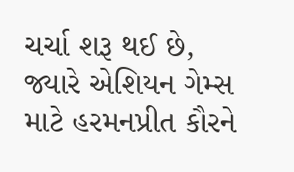ચર્ચા શરૂ થઈ છે, જ્યારે એશિયન ગેમ્સ માટે હરમનપ્રીત કૌરને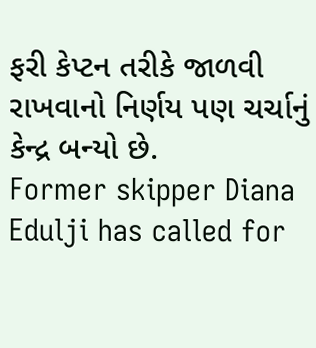ફરી કેપ્ટન તરીકે જાળવી રાખવાનો નિર્ણય પણ ચર્ચાનું કેન્દ્ર બન્યો છે.
Former skipper Diana Edulji has called for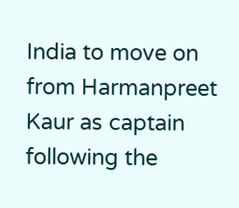India to move on from Harmanpreet Kaur as captain following the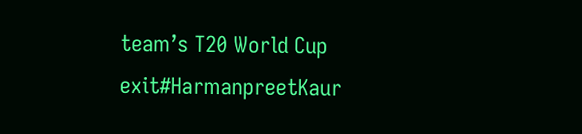team’s T20 World Cup exit#HarmanpreetKaur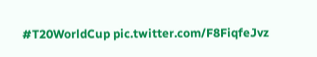#T20WorldCup pic.twitter.com/F8FiqfeJvz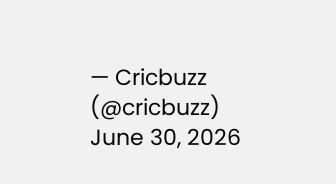— Cricbuzz (@cricbuzz) June 30, 2026